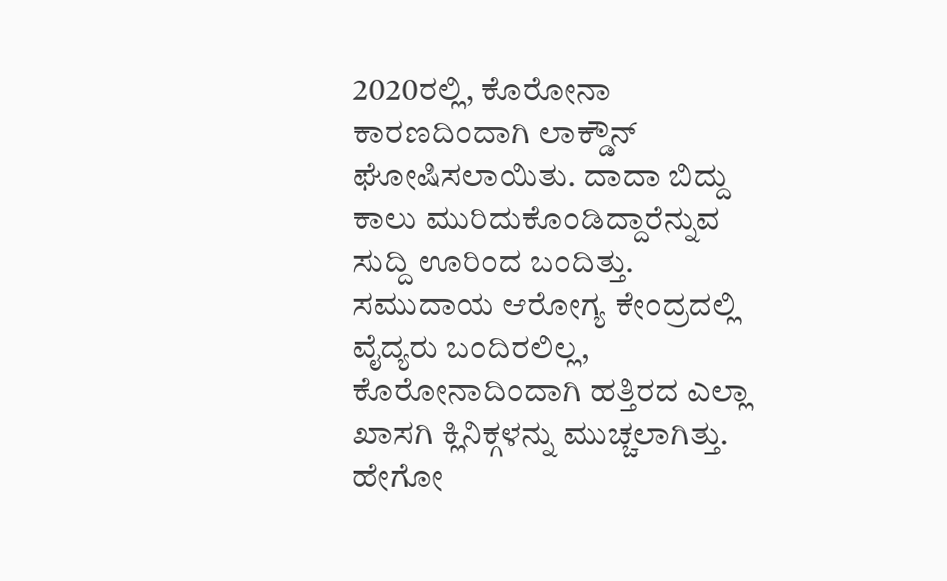2020ರಲ್ಲಿ, ಕೊರೋನಾ ಕಾರಣದಿಂದಾಗಿ ಲಾಕ್ಡೌನ್ ಘೋಷಿಸಲಾಯಿತು. ದಾದಾ ಬಿದ್ದು ಕಾಲು ಮುರಿದುಕೊಂಡಿದ್ದಾರೆನ್ನುವ ಸುದ್ದಿ ಊರಿಂದ ಬಂದಿತ್ತು. ಸಮುದಾಯ ಆರೋಗ್ಯ ಕೇಂದ್ರದಲ್ಲಿ ವೈದ್ಯರು ಬಂದಿರಲಿಲ್ಲ, ಕೊರೋನಾದಿಂದಾಗಿ ಹತ್ತಿರದ ಎಲ್ಲಾ ಖಾಸಗಿ ಕ್ಲಿನಿಕ್ಗಳನ್ನು ಮುಚ್ಚಲಾಗಿತ್ತು. ಹೇಗೋ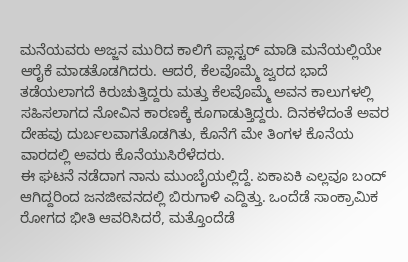ಮನೆಯವರು ಅಜ್ಜನ ಮುರಿದ ಕಾಲಿಗೆ ಪ್ಲಾಸ್ಟರ್ ಮಾಡಿ ಮನೆಯಲ್ಲಿಯೇ ಆರೈಕೆ ಮಾಡತೊಡಗಿದರು. ಆದರೆ, ಕೆಲವೊಮ್ಮೆ ಜ್ವರದ ಭಾದೆ ತಡೆಯಲಾಗದೆ ಕಿರುಚುತ್ತಿದ್ದರು ಮತ್ತು ಕೆಲವೊಮ್ಮೆ ಅವನ ಕಾಲುಗಳಲ್ಲಿ ಸಹಿಸಲಾಗದ ನೋವಿನ ಕಾರಣಕ್ಕೆ ಕೂಗಾಡುತ್ತಿದ್ದರು. ದಿನಕಳೆದಂತೆ ಅವರ ದೇಹವು ದುರ್ಬಲವಾಗತೊಡಗಿತು, ಕೊನೆಗೆ ಮೇ ತಿಂಗಳ ಕೊನೆಯ ವಾರದಲ್ಲಿ ಅವರು ಕೊನೆಯುಸಿರೆಳೆದರು.
ಈ ಘಟನೆ ನಡೆದಾಗ ನಾನು ಮುಂಬೈಯಲ್ಲಿದ್ದೆ. ಏಕಾಏಕಿ ಎಲ್ಲವೂ ಬಂದ್ ಆಗಿದ್ದರಿಂದ ಜನಜೀವನದಲ್ಲಿ ಬಿರುಗಾಳಿ ಎದ್ದಿತ್ತು. ಒಂದೆಡೆ ಸಾಂಕ್ರಾಮಿಕ ರೋಗದ ಭೀತಿ ಆವರಿಸಿದರೆ, ಮತ್ತೊಂದೆಡೆ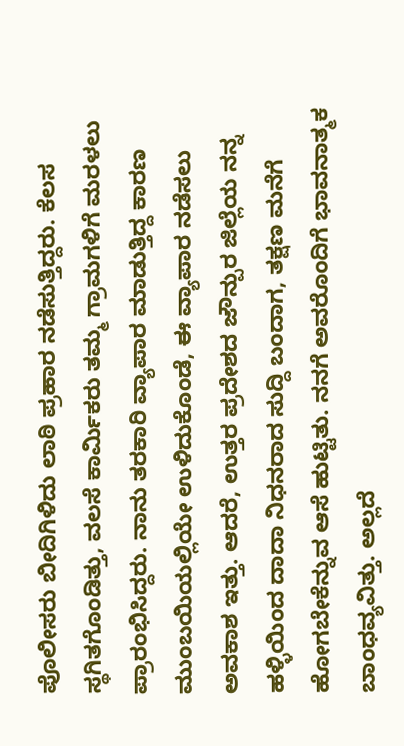ಪೊಲೀಸರು ಬೀದಿಗಿಳಿದು ಲಾಠಿ ಪ್ರಹಾರ ನಡೆಸುತ್ತಿದ್ದರು. ಕೆಲಸ ಸ್ಥಗಿತಗೊಂಡಿತ್ತು, ವಲಸೆ ಕಾರ್ಮಿಕರು ತಮ್ಮ ಗ್ರಾಮಗಳಿಗೆ ಮರಳಲು ಪ್ರಾರಂಭಿಸಿದ್ದರು. ನಾನು ತರಕಾರಿ ವ್ಯಾಪಾರ ಮಾಡುತ್ತಿದ್ದ ಕಾರಣ ಮುಂಬಯಿಯಲ್ಲಿಯೇ ಉಳಿದುಕೊಂಡೆ, ಈ ವ್ಯಾಪಾರ ನಡೆಸಲು ಅವಕಾಶ ಇತ್ತು. ಆದರೆ, ಉತ್ತರ ಪ್ರದೇಶದ ಜೌನ್ಪುರ ಜಿಲ್ಲೆಯ ನನ್ನ ಹಳ್ಳಿಯಿಂದ ದಾದಾ ನಿಧನರಾದ ಸುದ್ದಿ ಬಂದಾಗ, ತಕ್ಷಣ ಮನೆಗೆ ಹೋಗಬೇಕೆನ್ನುವ ಆಸೆ ಹುಟ್ಟಿತು. ನನಗೆ ಅವರೊಂದಿಗೆ ಭಾವನಾತ್ಮಕ ಬಾಂಧವ್ಯವಿತ್ತು. ಅಲ್ಲದೆ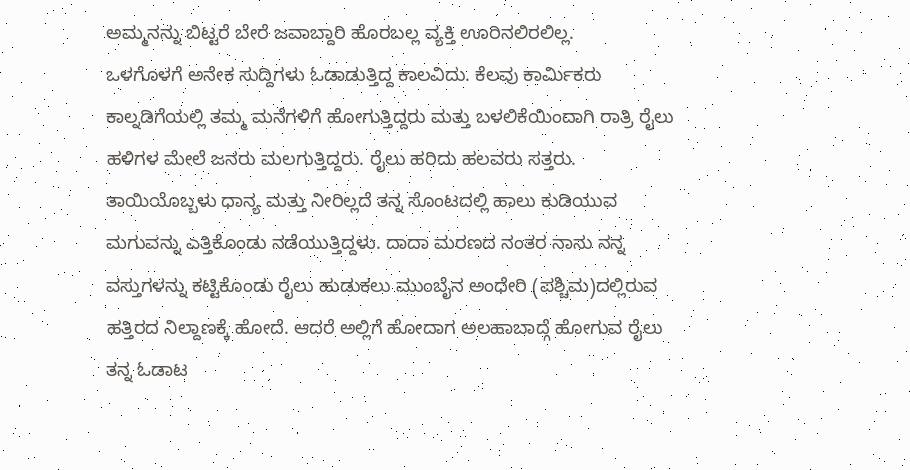ಅಮ್ಮನನ್ನು ಬಿಟ್ಟರೆ ಬೇರೆ ಜವಾಬ್ದಾರಿ ಹೊರಬಲ್ಲ ವ್ಯಕ್ತಿ ಊರಿನಲಿರಲಿಲ್ಲ.
ಒಳಗೊಳಗೆ ಅನೇಕ ಸುದ್ದಿಗಳು ಓಡಾಡುತ್ತಿದ್ದ ಕಾಲವಿದು. ಕೆಲವು ಕಾರ್ಮಿಕರು ಕಾಲ್ನಡಿಗೆಯಲ್ಲಿ ತಮ್ಮ ಮನೆಗಳಿಗೆ ಹೋಗುತ್ತಿದ್ದರು ಮತ್ತು ಬಳಲಿಕೆಯಿಂದಾಗಿ ರಾತ್ರಿ ರೈಲು ಹಳಿಗಳ ಮೇಲೆ ಜನರು ಮಲಗುತ್ತಿದ್ದರು. ರೈಲು ಹರಿದು ಹಲವರು ಸತ್ತರು. ತಾಯಿಯೊಬ್ಬಳು ಧಾನ್ಯ ಮತ್ತು ನೀರಿಲ್ಲದೆ ತನ್ನ ಸೊಂಟದಲ್ಲಿ ಹಾಲು ಕುಡಿಯುವ ಮಗುವನ್ನು ಎತ್ತಿಕೊಂಡು ನಡೆಯುತ್ತಿದ್ದಳು. ದಾದಾ ಮರಣದ ನಂತರ ನಾನು ನನ್ನ ವಸ್ತುಗಳನ್ನು ಕಟ್ಟಿಕೊಂಡು ರೈಲು ಹುಡುಕಲು ಮುಂಬೈನ ಅಂಧೇರಿ (ಪಶ್ಚಿಮ)ದಲ್ಲಿರುವ ಹತ್ತಿರದ ನಿಲ್ದಾಣಕ್ಕೆ ಹೋದೆ. ಆದರೆ ಅಲ್ಲಿಗೆ ಹೋದಾಗ ಅಲಹಾಬಾದ್ಗೆ ಹೋಗುವ ರೈಲು ತನ್ನ ಓಡಾಟ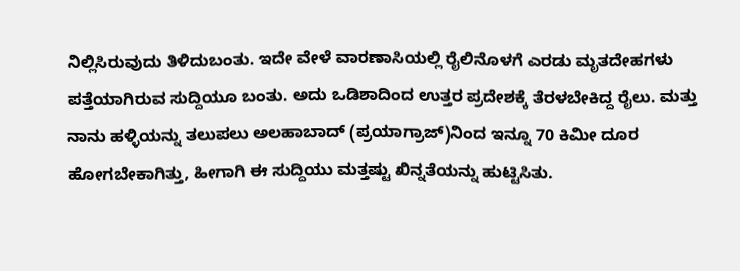ನಿಲ್ಲಿಸಿರುವುದು ತಿಳಿದುಬಂತು. ಇದೇ ವೇಳೆ ವಾರಣಾಸಿಯಲ್ಲಿ ರೈಲಿನೊಳಗೆ ಎರಡು ಮೃತದೇಹಗಳು ಪತ್ತೆಯಾಗಿರುವ ಸುದ್ದಿಯೂ ಬಂತು. ಅದು ಒಡಿಶಾದಿಂದ ಉತ್ತರ ಪ್ರದೇಶಕ್ಕೆ ತೆರಳಬೇಕಿದ್ದ ರೈಲು. ಮತ್ತು ನಾನು ಹಳ್ಳಿಯನ್ನು ತಲುಪಲು ಅಲಹಾಬಾದ್ (ಪ್ರಯಾಗ್ರಾಜ್)ನಿಂದ ಇನ್ನೂ 70 ಕಿಮೀ ದೂರ ಹೋಗಬೇಕಾಗಿತ್ತು, ಹೀಗಾಗಿ ಈ ಸುದ್ದಿಯು ಮತ್ತಷ್ಟು ಖಿನ್ನತೆಯನ್ನು ಹುಟ್ಟಿಸಿತು.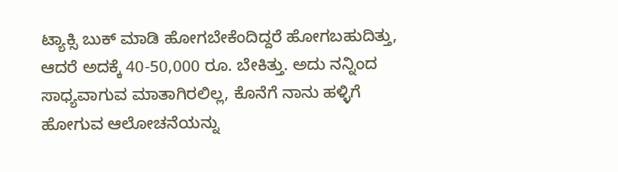ಟ್ಯಾಕ್ಸಿ ಬುಕ್ ಮಾಡಿ ಹೋಗಬೇಕೆಂದಿದ್ದರೆ ಹೋಗಬಹುದಿತ್ತು, ಆದರೆ ಅದಕ್ಕೆ 40-50,000 ರೂ. ಬೇಕಿತ್ತು. ಅದು ನನ್ನಿಂದ ಸಾಧ್ಯವಾಗುವ ಮಾತಾಗಿರಲಿಲ್ಲ, ಕೊನೆಗೆ ನಾನು ಹಳ್ಳಿಗೆ ಹೋಗುವ ಆಲೋಚನೆಯನ್ನು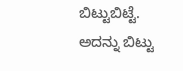ಬಿಟ್ಟುಬಿಟ್ಟೆ. ಅದನ್ನು ಬಿಟ್ಟು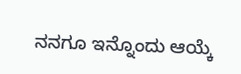ನನಗೂ ಇನ್ನೊಂದು ಆಯ್ಕೆ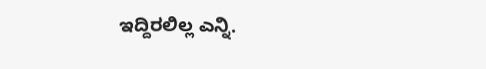ಇದ್ದಿರಲಿಲ್ಲ ಎನ್ನಿ.